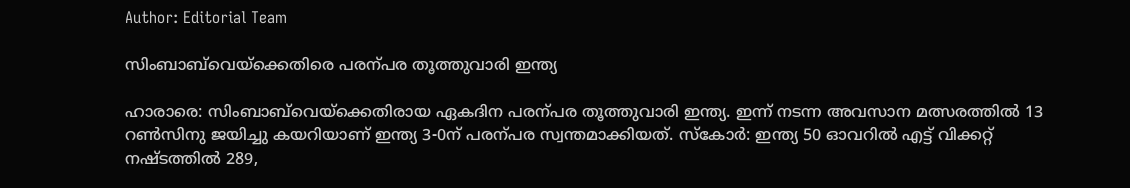Author: Editorial Team

സിംബാബ്‌വെയ്ക്കെതിരെ പരന്പര തൂത്തുവാരി ഇന്ത്യ

ഹാരാരെ: സിംബാബ്‌വെയ്ക്കെതിരായ ഏകദിന പരന്പര തൂത്തുവാരി ഇന്ത്യ. ഇന്ന് നടന്ന അവസാന മത്സരത്തിൽ 13 റണ്‍സിനു ജയിച്ചു കയറിയാണ് ഇന്ത്യ 3-0ന് പരന്പര സ്വന്തമാക്കിയത്. സ്കോർ: ഇന്ത്യ 50 ഓവറിൽ എട്ട് വിക്കറ്റ് നഷ്ടത്തിൽ 289,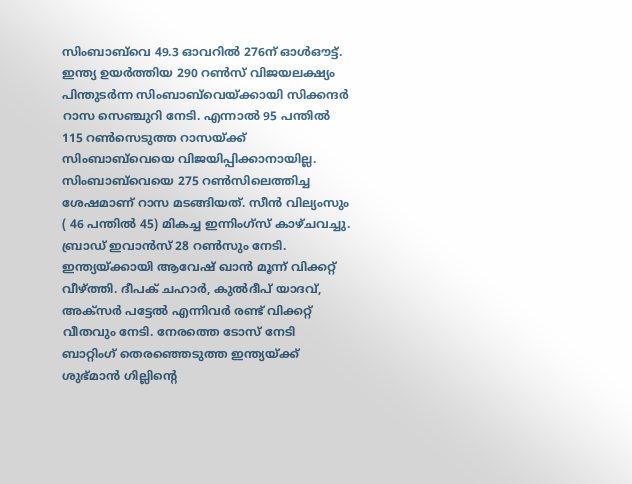സിംബാബ്‌വെ 49.3 ഓവറിൽ 276ന് ഓൾഔട്ട്. ഇന്ത്യ ഉയർത്തിയ 290 റണ്‍സ് വിജയലക്ഷ്യം പിന്തുടർന്ന സിംബാബ്‌വെയ്ക്കായി സിക്കന്ദർ റാസ സെഞ്ചുറി നേടി. എന്നാൽ 95 പന്തിൽ 115 റണ്‍സെടുത്ത റാസയ്ക്ക് സിംബാബ്‌വെയെ വിജയിപ്പിക്കാനായില്ല. സിംബാബ്‌വെയെ 275 റണ്‍സിലെത്തിച്ച ശേഷമാണ് റാസ മടങ്ങിയത്. സീൻ വില്യംസും ( 46 പന്തിൽ 45) മികച്ച ഇന്നിംഗ്സ് കാഴ്ചവച്ചു. ബ്രാഡ് ഇവാൻസ് 28 റണ്‍സും നേടി. ഇന്ത്യയ്ക്കായി ആവേഷ് ഖാൻ മൂന്ന് വിക്കറ്റ് വീഴ്ത്തി. ദീപക് ചഹാർ, കുൽദീപ് യാദവ്, അക്സർ പട്ടേൽ എന്നിവർ രണ്ട് വിക്കറ്റ് വീതവും നേടി. നേരത്തെ ടോസ് നേടി ബാറ്റിംഗ് തെരഞ്ഞെടുത്ത ഇന്ത്യയ്ക്ക് ശുഭ്മാൻ ഗില്ലിന്‍റെ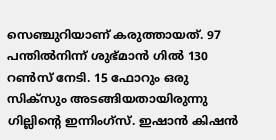സെഞ്ചുറിയാണ് കരുത്തായത്. 97 പന്തിൽനിന്ന് ശുഭ്മാൻ ഗിൽ 130 റണ്‍സ് നേടി. 15 ഫോറും ഒരു സിക്സും അടങ്ങിയതായിരുന്നു ഗില്ലിന്‍റെ ഇന്നിംഗ്സ്. ഇഷാൻ കിഷൻ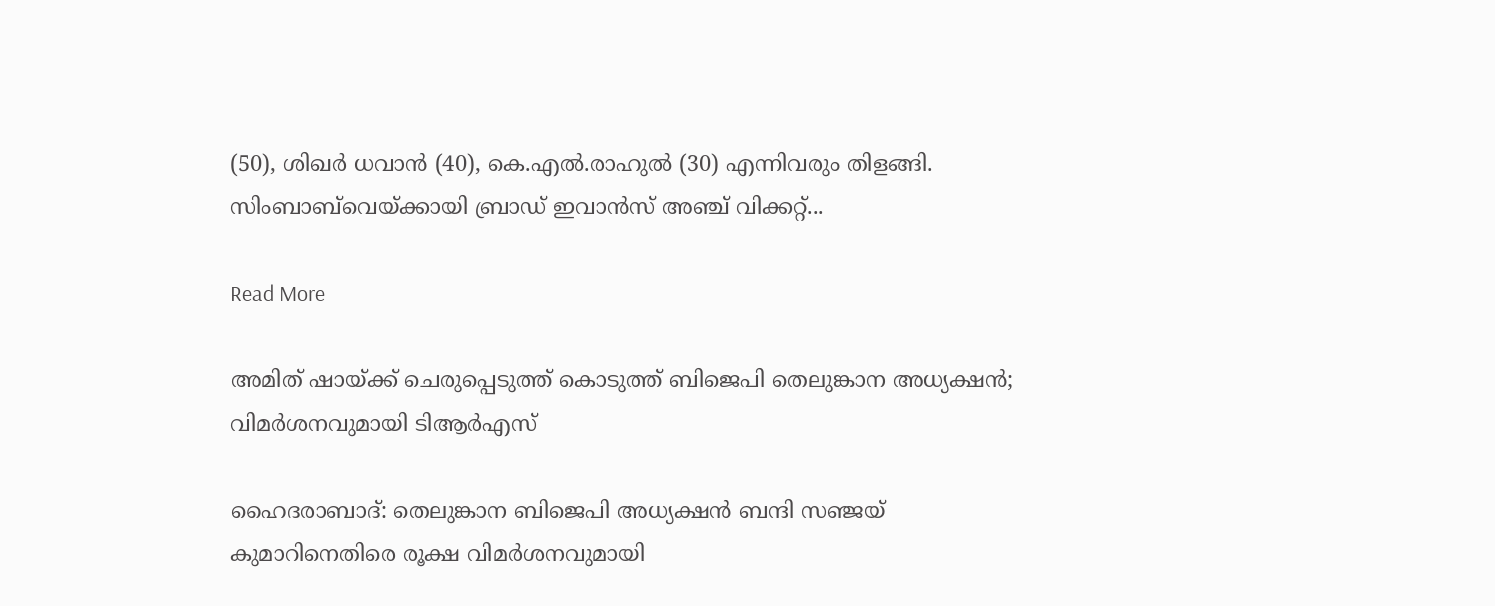(50), ശിഖർ ധവാൻ (40), കെ.എൽ.രാഹുൽ (30) എന്നിവരും തിളങ്ങി. സിംബാബ്‌വെയ്ക്കായി ബ്രാഡ് ഇവാൻസ് അഞ്ച് വിക്കറ്റ്...

Read More

അമിത് ഷായ്ക്ക് ചെരുപ്പെടുത്ത് കൊടുത്ത് ബിജെപി തെലുങ്കാന അധ്യക്ഷന്‍; വിമര്‍ശനവുമായി ടിആര്‍എസ്

ഹൈദരാബാദ്: തെലുങ്കാന ബിജെപി അധ്യക്ഷന്‍ ബന്ദി സഞ്ജയ് കുമാറിനെതിരെ രൂക്ഷ വിമര്‍ശനവുമായി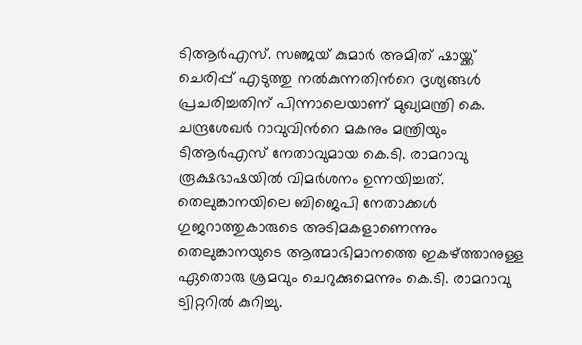ടിആര്‍എസ്. സഞ്ജയ് കുമാര്‍ അമിത് ഷായ്ക്ക് ചെരിപ്പ് എടുത്തു നല്‍കുന്നതിന്‍റെ ദൃശ്യങ്ങള്‍ പ്രചരിച്ചതിന് പിന്നാലെയാണ് മുഖ്യമന്ത്രി കെ. ചന്ദ്രശേഖര്‍ റാവുവിന്‍റെ മകനും മന്ത്രിയും ടിആര്‍എസ് നേതാവുമായ കെ.ടി. രാമറാവു രൂക്ഷഭാഷയില്‍ വിമര്‍ശനം ഉന്നയിച്ചത്. തെലുങ്കാനയിലെ ബിജെപി നേതാക്കള്‍ ഗുജറാത്തുകാരുടെ അടിമകളാണെന്നും തെലുങ്കാനയുടെ ആത്മാഭിമാനത്തെ ഇകഴ്ത്താനുള്ള ഏതൊരു ശ്രമവും ചെറുക്കുമെന്നും കെ.ടി. രാമറാവു ട്വിറ്ററില്‍ കുറിച്ചു.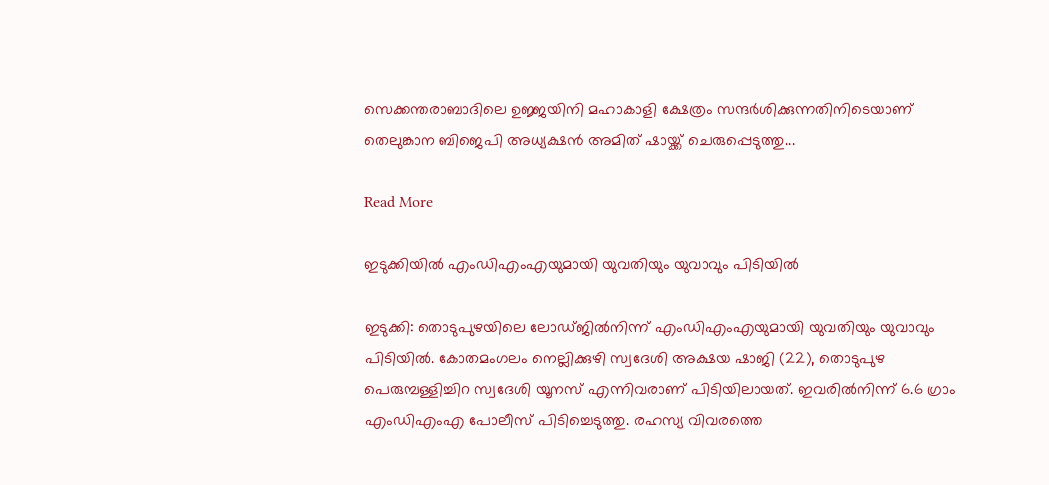സെക്കന്തരാബാദിലെ ഉജ്ജയിനി മഹാകാളി ക്ഷേത്രം സന്ദര്‍ശിക്കുന്നതിനിടെയാണ് തെലുങ്കാന ബിജെപി അധ്യക്ഷന്‍ അമിത് ഷായ്ക്ക് ചെരുപ്പെടുത്തു...

Read More

ഇടുക്കിയില്‍ എംഡിഎംഎയുമായി യുവതിയും യുവാവും പിടിയില്‍

ഇടുക്കി: തൊടുപുഴയിലെ ലോഡ്ജില്‍നിന്ന് എംഡിഎംഎയുമായി യുവതിയും യുവാവും പിടിയില്‍. കോതമംഗലം നെല്ലിക്കുഴി സ്വദേശി അക്ഷയ ഷാജി (22), തൊടുപുഴ പെരുമ്പള്ളിച്ചിറ സ്വദേശി യൂനസ് എന്നിവരാണ് പിടിയിലായത്. ഇവരില്‍നിന്ന് 6.6 ഗ്രാം എംഡിഎംഎ പോലീസ് പിടിച്ചെടുത്തു. രഹസ്യ വിവരത്തെ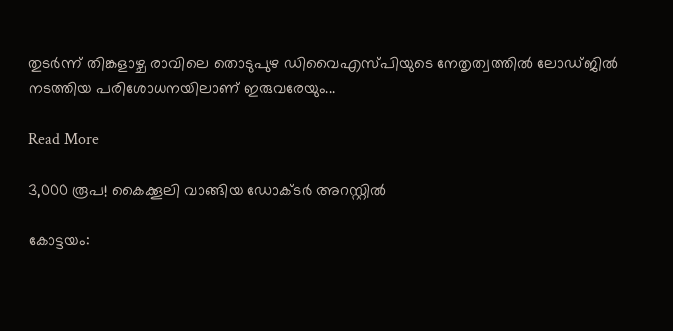തുടര്‍ന്ന് തിങ്കളാഴ്ച രാവിലെ തൊടുപുഴ ഡിവൈഎസ്പിയുടെ നേതൃത്വത്തില്‍ ലോഡ്ജില്‍ നടത്തിയ പരിശോധനയിലാണ് ഇരുവരേയും...

Read More

3,000 രൂപ! കൈക്കൂലി വാങ്ങിയ ഡോക്ടർ അറസ്റ്റിൽ

കോട്ടയം: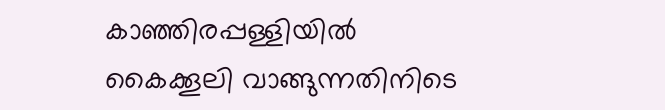കാഞ്ഞിരപ്പള്ളിയിൽ കൈക്കൂലി വാങ്ങുന്നതിനിടെ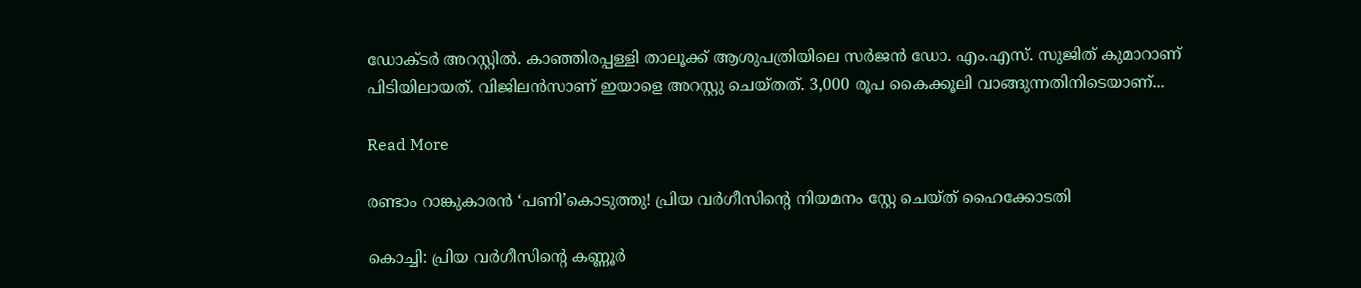ഡോക്ടർ അറസ്റ്റിൽ. കാഞ്ഞിരപ്പള്ളി താലൂക്ക് ആശുപത്രിയിലെ സർജൻ ഡോ. എം.എസ്. സുജിത് കുമാറാണ് പിടിയിലായത്. വിജിലൻസാണ് ഇയാളെ അറസ്റ്റു ചെയ്തത്. 3,000 രൂപ കൈക്കൂലി വാങ്ങുന്നതിനിടെയാണ്...

Read More

രണ്ടാം റാങ്കുകാരന്‍ ‘പണി’കൊടുത്തു! പ്രിയ വർഗീസിന്‍റെ നിയമനം സ്റ്റേ ചെയ്ത് ഹൈക്കോടതി

കൊച്ചി: പ്രിയ വർഗീസിന്‍റെ കണ്ണൂര്‍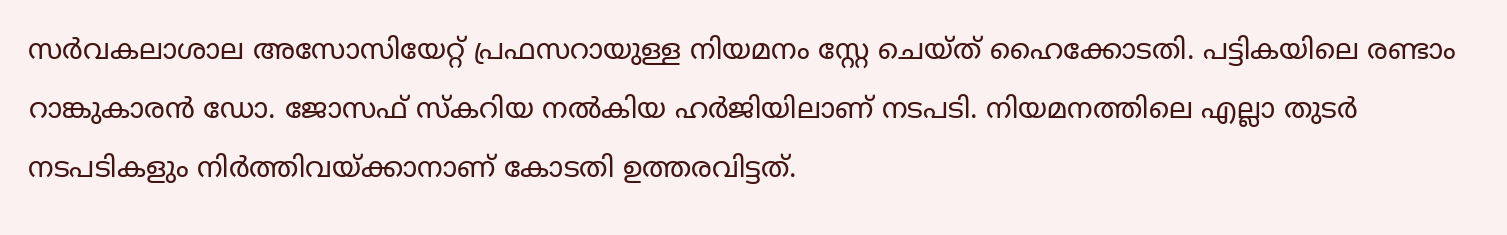സര്‍വകലാശാല അസോസിയേറ്റ് പ്രഫസറായുള്ള നിയമനം സ്റ്റേ ചെയ്ത് ഹൈക്കോടതി. പട്ടികയിലെ രണ്ടാം റാങ്കുകാരന്‍ ഡോ. ജോസഫ് സ്കറിയ നല്‍കിയ ഹര്‍ജിയിലാണ് നടപടി. നിയമനത്തിലെ എല്ലാ തുടർ നടപടികളും നിർത്തിവയ്ക്കാനാണ് കോടതി ഉത്തരവിട്ടത്.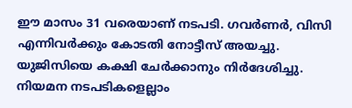ഈ മാസം 31 വരെയാണ് നടപടി. ഗവർണർ, വിസി എന്നിവർക്കും കോടതി നോട്ടീസ് അയച്ചു. യുജിസിയെ കക്ഷി ചേർക്കാനും നിർദേശിച്ചു.  നിയമന നടപടികളെല്ലാം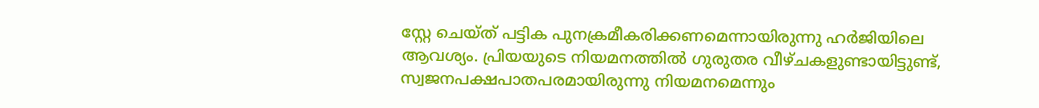സ്റ്റേ ചെയ്ത് പട്ടിക പുനക്രമീകരിക്കണമെന്നായിരുന്നു ഹര്‍ജിയിലെ ആവശ്യം. പ്രിയയുടെ നിയമനത്തില്‍ ഗുരുതര വീഴ്ചകളുണ്ടായിട്ടുണ്ട്, സ്വജനപക്ഷപാതപരമായിരുന്നു നിയമനമെന്നും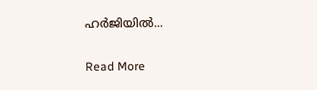ഹര്‍ജിയില്‍...

Read More